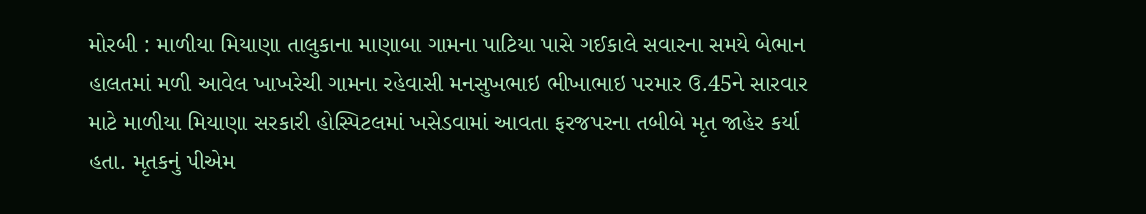મોરબી : માળીયા મિયાણા તાલુકાના માણાબા ગામના પાટિયા પાસે ગઈકાલે સવારના સમયે બેભાન હાલતમાં મળી આવેલ ખાખરેચી ગામના રહેવાસી મનસુખભાઇ ભીખાભાઇ પરમાર ઉ.45ને સારવાર માટે માળીયા મિયાણા સરકારી હોસ્પિટલમાં ખસેડવામાં આવતા ફરજપરના તબીબે મૃત જાહેર કર્યા હતા. મૃતકનું પીએમ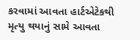કરવામાં આવતા હાર્ટએટેકથી મૃત્યુ થયાનું સામે આવતા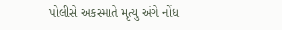પોલીસે અકસ્માતે મૃત્યુ અંગે નોંધ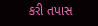કરી તપાસ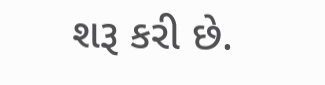શરૂ કરી છે.